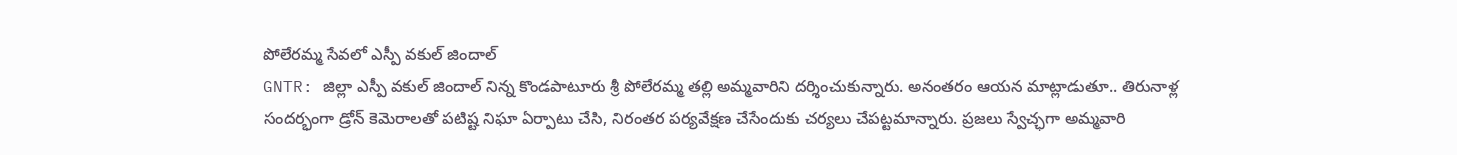పోలేరమ్మ సేవలో ఎస్పీ వకుల్ జిందాల్
GNTR: జిల్లా ఎస్పీ వకుల్ జిందాల్ నిన్న కొండపాటూరు శ్రీ పోలేరమ్మ తల్లి అమ్మవారిని దర్శించుకున్నారు. అనంతరం ఆయన మాట్లాడుతూ.. తిరునాళ్ల సందర్భంగా డ్రోన్ కెమెరాలతో పటిష్ట నిఘా ఏర్పాటు చేసి, నిరంతర పర్యవేక్షణ చేసేందుకు చర్యలు చేపట్టమాన్నారు. ప్రజలు స్వేచ్ఛగా అమ్మవారి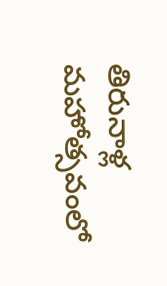తిరునాళ్ల మహోత్సవంలో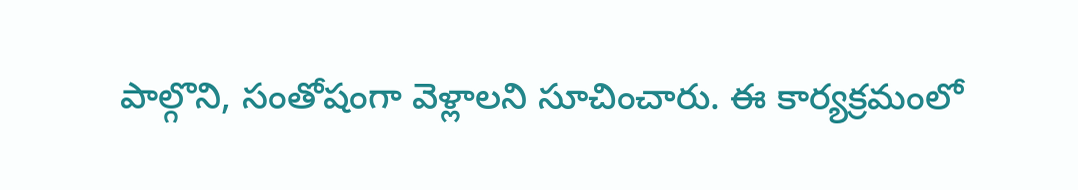పాల్గొని, సంతోషంగా వెళ్లాలని సూచించారు. ఈ కార్యక్రమంలో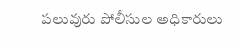పలువురు పోలీసుల అధికారులు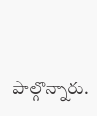పాల్గొన్నారు.